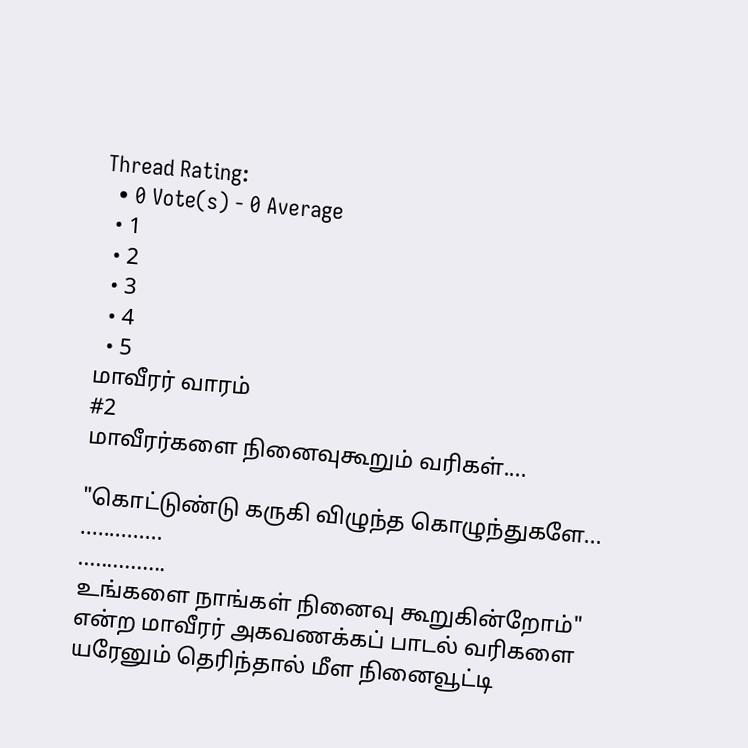Thread Rating:
  • 0 Vote(s) - 0 Average
  • 1
  • 2
  • 3
  • 4
  • 5
மாவீரர் வாரம்
#2
மாவீரர்களை நினைவுகூறும் வரிகள்....

"கொட்டுண்டு கருகி விழுந்த கொழுந்துகளே...
..............
...............
உங்களை நாங்கள் நினைவு கூறுகின்றோம்"
என்ற மாவீரர் அகவணக்கப் பாடல் வரிகளை யரேனும் தெரிந்தால் மீள நினைவூட்டி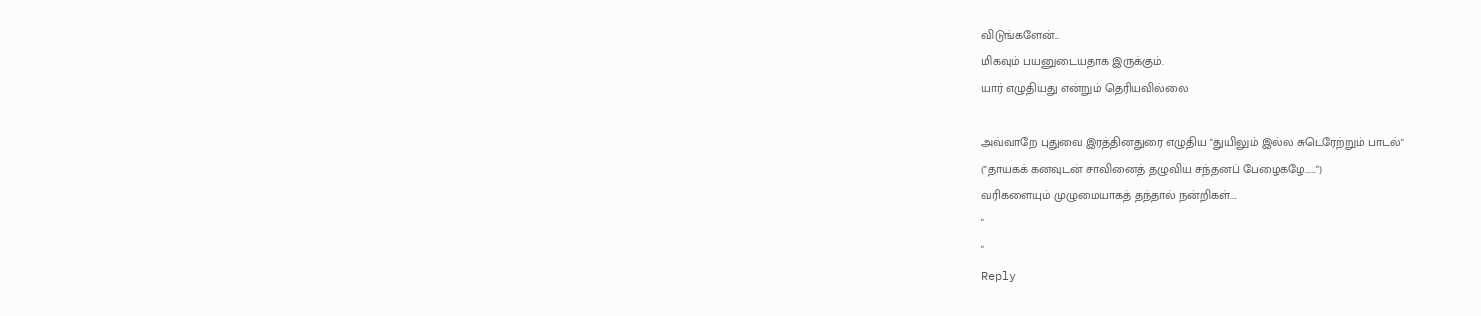விடுங்களேன்...
மிகவும் பயனுடையதாக இருக்கும்.
யார் எழுதியது என்றும் தெரியவில்லை

அவ்வாறே புதுவை இரத்தினதுரை எழுதிய "துயிலும் இல்ல சுடெரேற்றும் பாடல்"
("தாயகக் கனவுடன் சாவினைத் தழுவிய சந்தனப் பேழைகழே......")
வரிகளையும் முழுமையாகத் தந்தால் நன்றிகள்....
"
"
Reply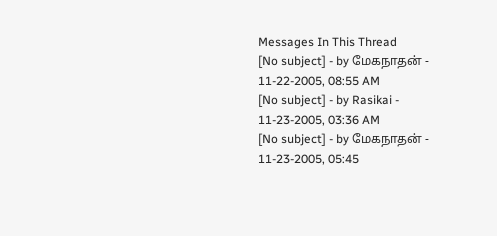Messages In This Thread
[No subject] - by மேகநாதன் - 11-22-2005, 08:55 AM
[No subject] - by Rasikai - 11-23-2005, 03:36 AM
[No subject] - by மேகநாதன் - 11-23-2005, 05:45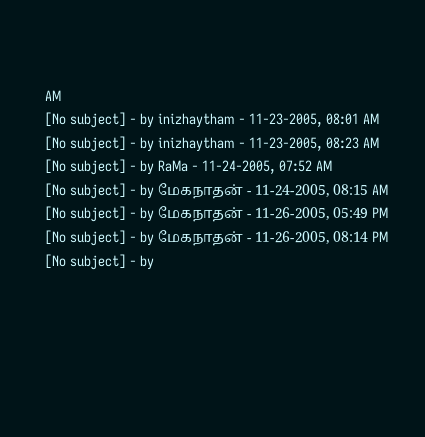AM
[No subject] - by inizhaytham - 11-23-2005, 08:01 AM
[No subject] - by inizhaytham - 11-23-2005, 08:23 AM
[No subject] - by RaMa - 11-24-2005, 07:52 AM
[No subject] - by மேகநாதன் - 11-24-2005, 08:15 AM
[No subject] - by மேகநாதன் - 11-26-2005, 05:49 PM
[No subject] - by மேகநாதன் - 11-26-2005, 08:14 PM
[No subject] - by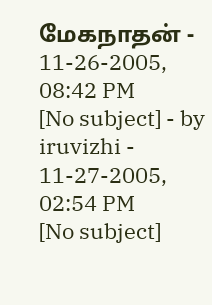மேகநாதன் - 11-26-2005, 08:42 PM
[No subject] - by iruvizhi - 11-27-2005, 02:54 PM
[No subject]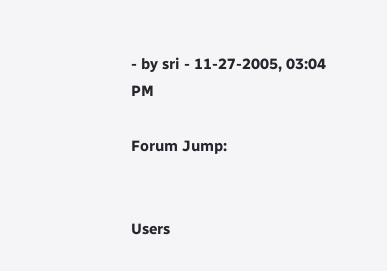- by sri - 11-27-2005, 03:04 PM

Forum Jump:


Users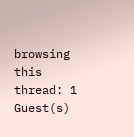browsing this thread: 1 Guest(s)